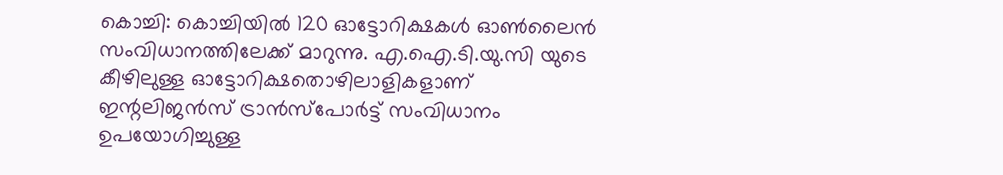കൊച്ചി: കൊച്ചിയിൽ 120 ഓട്ടോറിക്ഷകൾ ഓൺലൈൻ സംവിധാനത്തിലേക്ക് മാറുന്നു. എ.ഐ.ടി.യു.സി യുടെ കീഴിലുള്ള ഓട്ടോറിക്ഷതൊഴിലാളികളാണ് ഇന്റലിജൻസ് ട്രാൻസ്പോർട്ട് സംവിധാനം ഉപയോഗിച്ചുള്ള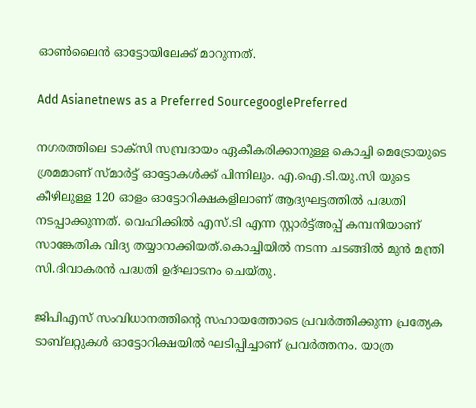ഓൺലൈൻ ഓട്ടോയിലേക്ക് മാറുന്നത്.

Add Asianetnews as a Preferred SourcegooglePreferred

നഗരത്തിലെ ടാക്സി സമ്പ്രദായം ഏകീകരിക്കാനുള്ള കൊച്ചി മെട്രോയുടെ ശ്രമമാണ് സ്മാർട്ട് ഓട്ടോകൾക്ക് പിന്നിലും. എ.ഐ.ടി.യു.സി യുടെ കീഴിലുള്ള 120 ഓളം ഓട്ടോറിക്ഷകളിലാണ് ആദ്യഘട്ടത്തിൽ പദ്ധതി നടപ്പാക്കുന്നത്. വെഹിക്കിൽ എസ്.ടി എന്ന സ്റ്റാർട്ട്അപ്പ് കമ്പനിയാണ് സാങ്കേതിക വിദ്യ തയ്യാറാക്കിയത്.കൊച്ചിയിൽ നടന്ന ചടങ്ങിൽ മുൻ മന്ത്രി സി.ദിവാകരൻ പദ്ധതി ഉദ്ഘാടനം ചെയ്തു.

ജിപിഎസ് സംവിധാനത്തിന്റെ സഹായത്തോടെ പ്രവർത്തിക്കുന്ന പ്രത്യേക ടാബ്‍ലറ്റുകൾ ഓട്ടോറിക്ഷയിൽ ഘടിപ്പിച്ചാണ് പ്രവർത്തനം. യാത്ര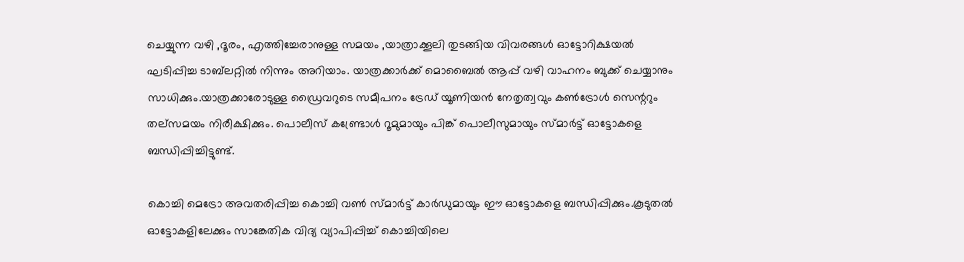ചെയ്യുന്ന വഴി ,ദൂരം, എത്തിച്ചേരാനുള്ള സമയം ,യാത്രാക്കൂലി തുടങ്ങിയ വിവരങ്ങൾ ഓട്ടോറിക്ഷയൽ ഘടിപ്പിച്ച ടാബ്‍ലറ്റിൽ നിന്നും അറിയാം. യാത്രക്കാർക്ക് മൊബൈൽ ആപ്പ് വഴി വാഹനം ബുക്ക് ചെയ്യാനും സാധിക്കും.യാത്രക്കാരോടുള്ള ഡ്രൈവറുടെ സമീപനം ട്രേഡ് യൂണിയൻ നേതൃത്വവും കൺട്രോൾ സെന്ററും തല്സമയം നിരീക്ഷിക്കും. പൊലീസ് കണ്ട്രോൾ റൂമുമായും പിങ്ക് പൊലീസുമായും സ്മാർട്ട് ഓട്ടോകളെ ബന്ധിപ്പിച്ചിട്ടുണ്ട്.

കൊച്ചി മെട്രോ അവതരിപ്പിച്ച കൊച്ചി വൺ സ്മാർട്ട് കാർഡുമായും ഈ ഓട്ടോകളെ ബന്ധിപ്പിക്കും.കൂടുതൽ ഓട്ടോകളിലേക്കും സാങ്കേതിക വിദ്യ വ്യാപിപ്പിച്ച് കൊച്ചിയിലെ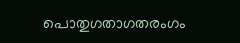പൊതുഗതാഗതരംഗം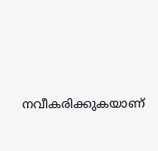നവീകരിക്കുകയാണ്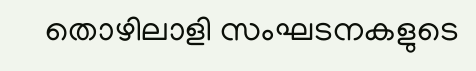തൊഴിലാളി സംഘടനകളുടെ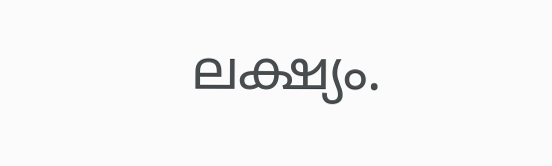ലക്ഷ്യം.